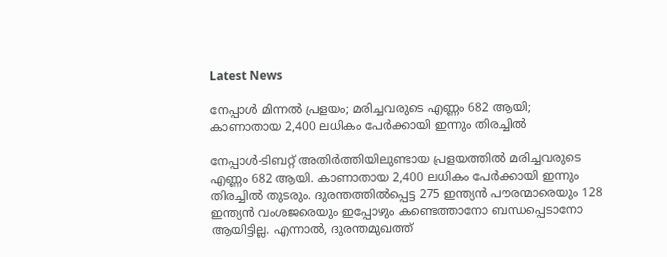Latest News

നേപ്പാള്‍ മിന്നല്‍ പ്രളയം; മരിച്ചവരുടെ എണ്ണം 682 ആയി; കാണാതായ 2,400 ലധികം പേര്‍ക്കായി ഇന്നും തിരച്ചില്‍

നേപ്പാള്‍-ടിബറ്റ് അതിര്‍ത്തിയിലുണ്ടായ പ്രളയത്തില്‍ മരിച്ചവരുടെ എണ്ണം 682 ആയി. കാണാതായ 2,400 ലധികം പേര്‍ക്കായി ഇന്നും തിരച്ചില്‍ തുടരും. ദുരന്തത്തില്‍പ്പെട്ട 275 ഇന്ത്യന്‍ പൗരന്മാരെയും 128 ഇന്ത്യന്‍ വംശജരെയും ഇപ്പോഴും കണ്ടെത്താനോ ബന്ധപ്പെടാനോ ആയിട്ടില്ല. എന്നാല്‍, ദുരന്തമുഖത്ത്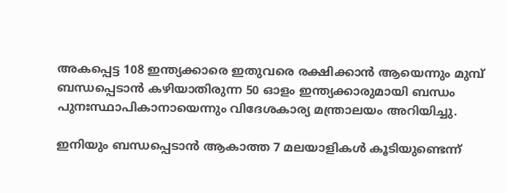അകപ്പെട്ട 108 ഇന്ത്യക്കാരെ ഇതുവരെ രക്ഷിക്കാന്‍ ആയെന്നും മുമ്പ് ബന്ധപ്പെടാന്‍ കഴിയാതിരുന്ന 50 ഓളം ഇന്ത്യക്കാരുമായി ബന്ധം പുനഃസ്ഥാപികാനായെന്നും വിദേശകാര്യ മന്ത്രാലയം അറിയിച്ചു.

ഇനിയും ബന്ധപ്പെടാന്‍ ആകാത്ത 7 മലയാളികള്‍ കൂടിയുണ്ടെന്ന്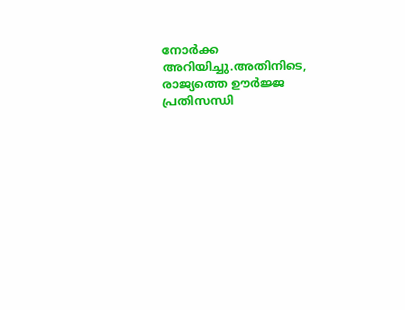നോര്‍ക്ക അറിയിച്ചു.അതിനിടെ, രാജ്യത്തെ ഊര്‍ജ്ജ പ്രതിസന്ധി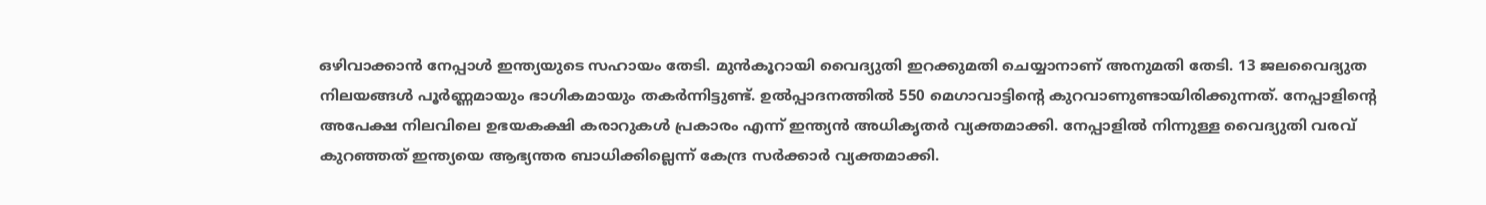ഒഴിവാക്കാന്‍ നേപ്പാള്‍ ഇന്ത്യയുടെ സഹായം തേടി. മുന്‍കൂറായി വൈദ്യുതി ഇറക്കുമതി ചെയ്യാനാണ് അനുമതി തേടി. 13 ജലവൈദ്യുത നിലയങ്ങള്‍ പൂര്‍ണ്ണമായും ഭാഗികമായും തകര്‍ന്നിട്ടുണ്ട്. ഉല്‍പ്പാദനത്തില്‍ 550 മെഗാവാട്ടിന്റെ കുറവാണുണ്ടായിരിക്കുന്നത്. നേപ്പാളിന്റെ അപേക്ഷ നിലവിലെ ഉഭയകക്ഷി കരാറുകള്‍ പ്രകാരം എന്ന് ഇന്ത്യന്‍ അധികൃതര്‍ വ്യക്തമാക്കി. നേപ്പാളില്‍ നിന്നുള്ള വൈദ്യുതി വരവ് കുറഞ്ഞത് ഇന്ത്യയെ ആഭ്യന്തര ബാധിക്കില്ലെന്ന് കേന്ദ്ര സര്‍ക്കാര്‍ വ്യക്തമാക്കി.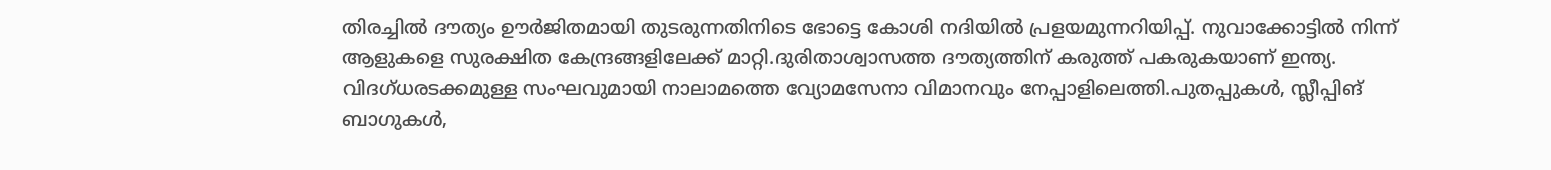തിരച്ചില്‍ ദൗത്യം ഊര്‍ജിതമായി തുടരുന്നതിനിടെ ഭോട്ടെ കോശി നദിയില്‍ പ്രളയമുന്നറിയിപ്പ്. നുവാക്കോട്ടില്‍ നിന്ന് ആളുകളെ സുരക്ഷിത കേന്ദ്രങ്ങളിലേക്ക് മാറ്റി.ദുരിതാശ്വാസത്ത ദൗത്യത്തിന് കരുത്ത് പകരുകയാണ് ഇന്ത്യ. വിദഗ്ധരടക്കമുള്ള സംഘവുമായി നാലാമത്തെ വ്യോമസേനാ വിമാനവും നേപ്പാളിലെത്തി.പുതപ്പുകള്‍, സ്ലീപ്പിങ് ബാഗുകള്‍,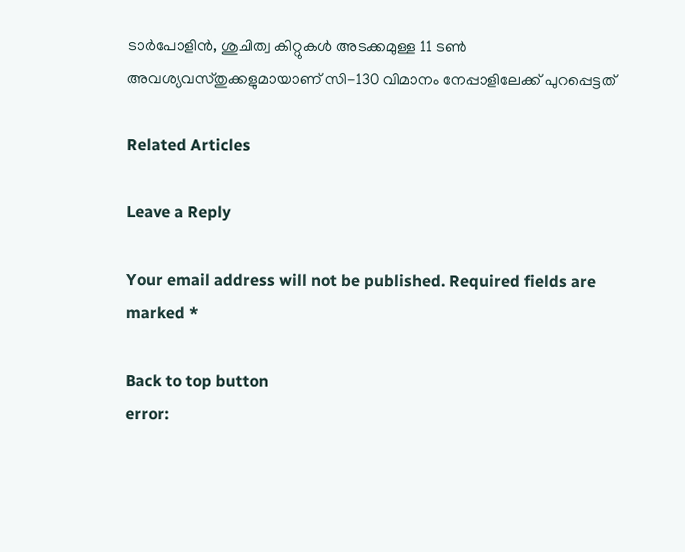ടാര്‍പോളിന്‍, ശുചിത്വ കിറ്റുകള്‍ അടക്കമുള്ള 11 ടണ്‍ അവശ്യവസ്തുക്കളുമായാണ് സി-130 വിമാനം നേപ്പാളിലേക്ക് പുറപ്പെട്ടത്

Related Articles

Leave a Reply

Your email address will not be published. Required fields are marked *

Back to top button
error: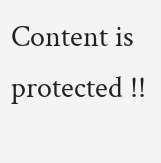Content is protected !!